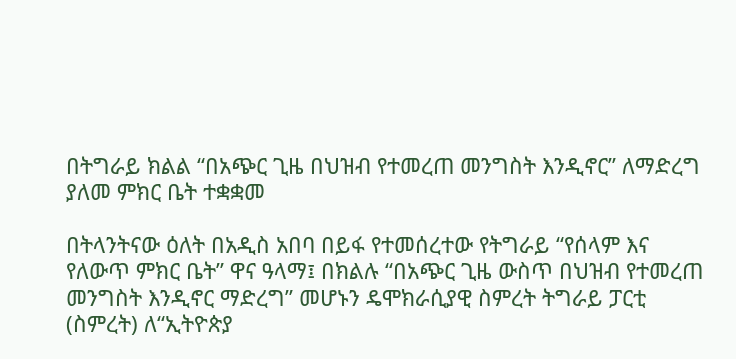በትግራይ ክልል “በአጭር ጊዜ በህዝብ የተመረጠ መንግስት እንዲኖር” ለማድረግ ያለመ ምክር ቤት ተቋቋመ

በትላንትናው ዕለት በአዲስ አበባ በይፋ የተመሰረተው የትግራይ “የሰላም እና የለውጥ ምክር ቤት” ዋና ዓላማ፤ በክልሉ “በአጭር ጊዜ ውስጥ በህዝብ የተመረጠ መንግስት እንዲኖር ማድረግ” መሆኑን ዴሞክራሲያዊ ስምረት ትግራይ ፓርቲ (ስምረት) ለ“ኢትዮጵያ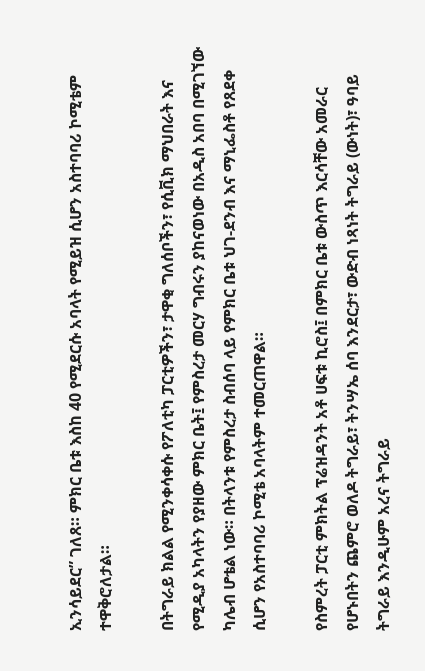ኢንሳይደር” ገለጸ። ምክር ቤቱ እስከ 40 የሚደርሱ አባላት የሚይዝ ሲሆን አስተባባሪ ኮሚቴም ተዋቅሮለታል።

በትግራይ ክልል የሚንቀሳቀሱ የፖለቲካ ፓርቲዎችን፣ ታዋቂ ግለሰቦችን፣ የሲቪክ ማህበራት እና የሚዲያ አካላትን የያዘው ምክር ቤት፤ የምስረታ መርሃ ግብሩን ያከናወነው በአዲስ አበባ በሚገኘው ካሌብ ሆቴል ነው። በትላንቱ የምስረታ ስብሰባ ላይ የምክር ቤቱ ህገ-ደንብ እና ማኒፌስቶ የጸደቀ ሲሆን የአስተባባሪ ኮሚቴ አባላትም ተመርጠዋል።

የስምረት ፓርቲ ምክትል ፕሬዝዳንት አቶ ሀፍቱ ኪሮስ፤ በምክር ቤቱ ውስጥ እርሳቸው አመራር የሆኑበትን ጨምሮ ወለዶ ትግራይ፣ ትንሣኤ ሰባ እንደርታ፣ ውድብ ነጻነት ትግራይ (ውነት)፣ ዓባይ ትግራይ እንዲሁም አረና ትግራይ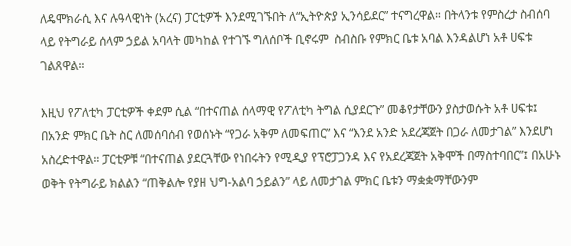ለዴሞክራሲ እና ሉዓላዊነት (አረና) ፓርቲዎች እንደሚገኙበት ለ“ኢትዮጵያ ኢንሳይደር” ተናግረዋል። በትላንቱ የምስረታ ስብሰባ ላይ የትግራይ ሰላም ኃይል አባላት መካከል የተገኙ ግለሰቦች ቢኖሩም  ስብስቡ የምክር ቤቱ አባል እንዳልሆነ አቶ ሀፍቱ ገልጸዋል።

እዚህ የፖለቲካ ፓርቲዎች ቀደም ሲል “በተናጠል ሰላማዊ የፖለቲካ ትግል ሲያደርጉ” መቆየታቸውን ያስታወሱት አቶ ሀፍቱ፤ በአንድ ምክር ቤት ስር ለመሰባሰብ የወሰኑት “የጋራ አቅም ለመፍጠር” እና “እንደ አንድ አደረጃጀት በጋራ ለመታገል” እንደሆነ አስረድተዋል። ፓርቲዎቹ “በተናጠል ያደርጓቸው የነበሩትን የሚዲያ የፕሮፓጋንዳ እና የአደረጃጀት አቅሞች በማስተባበር”፤ በአሁኑ ወቅት የትግራይ ክልልን “ጠቅልሎ የያዘ ህግ-አልባ ኃይልን” ላይ ለመታገል ምክር ቤቱን ማቋቋማቸውንም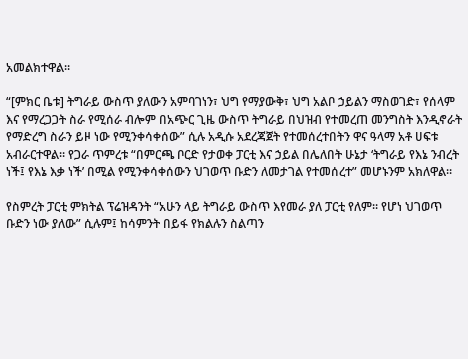አመልክተዋል።

“[ምክር ቤቱ] ትግራይ ውስጥ ያለውን አምባገነን፣ ህግ የማያውቅ፣ ህግ አልቦ ኃይልን ማስወገድ፣ የሰላም እና የማረጋጋት ስራ የሚሰራ ብሎም በአጭር ጊዜ ውስጥ ትግራይ በህዝብ የተመረጠ መንግስት እንዲኖራት የማድረግ ስራን ይዞ ነው የሚንቀሳቀሰው” ሲሉ አዲሱ አደረጃጀት የተመሰረተበትን ዋና ዓላማ አቶ ሀፍቱ አብራርተዋል። የጋራ ጥምረቱ “በምርጫ ቦርድ የታወቀ ፓርቲ እና ኃይል በሌለበት ሁኔታ ‘ትግራይ የእኔ ንብረት ነች፤ የእኔ እቃ ነች’ በሚል የሚንቀሳቀሰውን ህገወጥ ቡድን ለመታገል የተመሰረተ” መሆኑንም አክለዋል።

የስምረት ፓርቲ ምክትል ፕሬዝዳንት “አሁን ላይ ትግራይ ውስጥ እየመራ ያለ ፓርቲ የለም። የሆነ ህገወጥ ቡድን ነው ያለው” ሲሉም፤ ከሳምንት በይፋ የክልሉን ስልጣን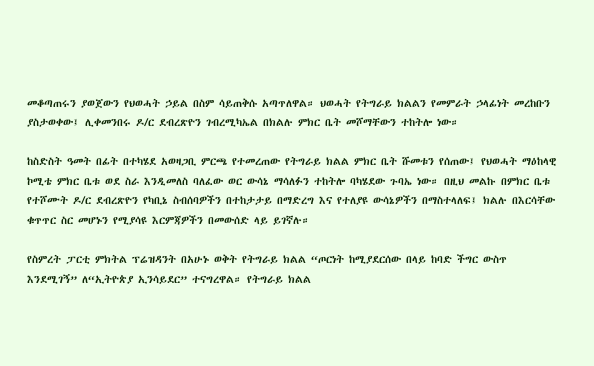መቆጣጠሩን ያወጀውን የህወሓት ኃይል በስም ሳይጠቅሱ አጣጥለዋል። ህወሓት የትግራይ ክልልን የመምራት ኃላፊነት መረከቡን ያስታወቀው፤ ሊቀመንበሩ ዶ/ር ደብረጽዮን ገብረሚካኤል በክልሉ ምክር ቤት መሾማቸውን ተከትሎ ነው።

ከስድስት ዓመት በፊት በተካሄደ አወዛጋቢ ምርጫ የተመረጠው የትግራይ ክልል ምክር ቤት ሹመቱን የሰጠው፤ የህወሓት ማዕከላዊ ኮሚቴ ምክር ቤቱ ወደ ስራ እንዲመለስ ባለፈው ወር ውሳኔ ማሳለፉን ተከትሎ ባካሄደው ጉባኤ ነው። በዚህ መልኩ በምክር ቤቱ የተሾሙት ዶ/ር ደብረጽዮን የካቢኔ ስብሰባዎችን በተከታታይ በማድረግ እና የተለያዩ ውሳኔዎችን በማስተላለፍ፤ ክልሉ በእርሳቸው ቁጥጥር ስር መሆኑን የሚያሳዩ እርምጃዎችን በመውሰድ ላይ ይገኛሉ።

የስምረት ፓርቲ ምክትል ፕሬዝዳንት በአሁኑ ወቅት የትግራይ ክልል “ጦርነት ከሚያደርሰው በላይ ከባድ ችግር ውስጥ እንደሚገኝ” ለ“ኢትዮጵያ ኢንሳይደር” ተናግረዋል። የትግራይ ክልል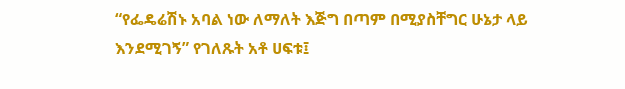“የፌዴሬሽኑ አባል ነው ለማለት እጅግ በጣም በሚያስቸግር ሁኔታ ላይ እንደሚገኝ” የገለጹት አቶ ሀፍቱ፤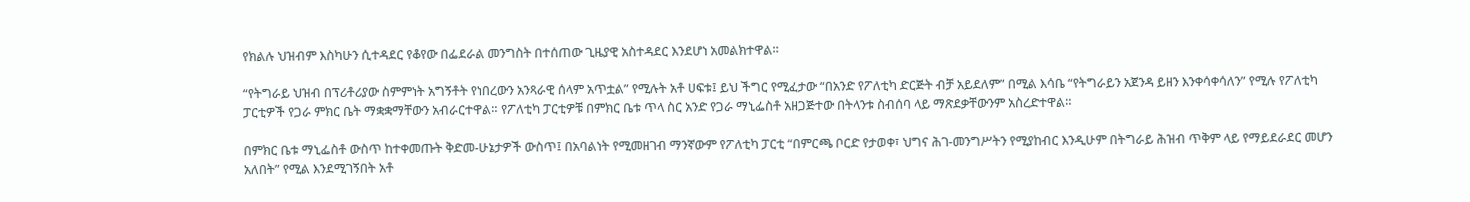የክልሉ ህዝብም እስካሁን ሲተዳደር የቆየው በፌደራል መንግስት በተሰጠው ጊዜያዊ አስተዳደር እንደሆነ አመልክተዋል።

“የትግራይ ህዝብ በፕሪቶሪያው ስምምነት አግኝቶት የነበረውን አንጻራዊ ሰላም አጥቷል” የሚሉት አቶ ሀፍቱ፤ ይህ ችግር የሚፈታው “በአንድ የፖለቲካ ድርጅት ብቻ አይደለም” በሚል እሳቤ “የትግራይን አጀንዳ ይዘን እንቀሳቀሳለን” የሚሉ የፖለቲካ ፓርቲዎች የጋራ ምክር ቤት ማቋቋማቸውን አብራርተዋል። የፖለቲካ ፓርቲዎቹ በምክር ቤቱ ጥላ ስር አንድ የጋራ ማኒፌስቶ አዘጋጅተው በትላንቱ ስብሰባ ላይ ማጽደቃቸውንም አስረድተዋል።

በምክር ቤቱ ማኒፌስቶ ውስጥ ከተቀመጡት ቅድመ-ሁኔታዎች ውስጥ፤ በአባልነት የሚመዘገብ ማንኛውም የፖለቲካ ፓርቲ “በምርጫ ቦርድ የታወቀ፣ ህግና ሕገ-መንግሥትን የሚያከብር እንዲሁም በትግራይ ሕዝብ ጥቅም ላይ የማይደራደር መሆን አለበት” የሚል እንደሚገኝበት አቶ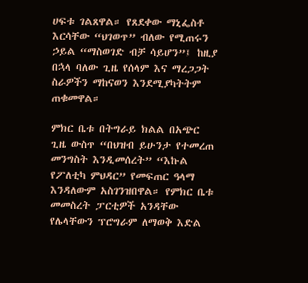ሀፍቱ ገልጸዋል። የጸደቀው ማኒፌስቶ እርሳቸው “ህገወጥ” ብለው የሚጠሩን ኃይል “ማስወገድ ብቻ ሳይሆን”፤ ከዚያ በኋላ ባለው ጊዜ የሰላም እና ማረጋጋት ስራዎችን ማከናወን እንደሚያካትትም ጠቁመዋል።

ምክር ቤቱ በትግራይ ክልል በአጭር ጊዜ ውስጥ “በህዝብ ይሁንታ የተመረጠ መንግስት እንዲመሰረት” “እኩል የፖለቲካ ምህዳር” የመፍጠር ዓላማ እንዳለውም አስገንዝበዋል። የምክር ቤቱ መመስረት ፓርቲዎች አንዳቸው የሌላቸውን ፕሮግራም ለማወቅ እድል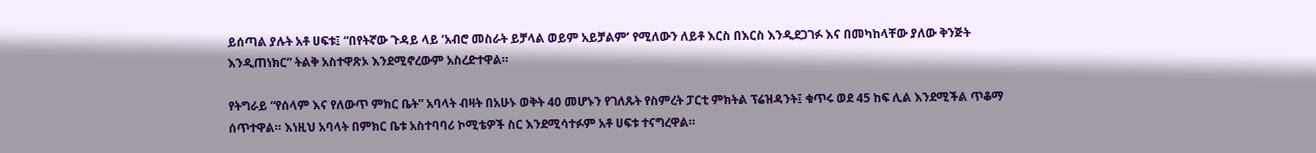ይሰጣል ያሉት አቶ ሀፍቱ፤ “በየትኛው ጉዳይ ላይ ‘አብሮ መስራት ይቻላል ወይም አይቻልም’ የሚለውን ለይቶ እርስ በእርስ እንዲደጋገፉ እና በመካከላቸው ያለው ቅንጅት እንዲጠነክር” ትልቅ አስተዋጽኦ እንደሚኖረውም አስረድተዋል።

የትግራይ “የሰላም እና የለውጥ ምክር ቤት” አባላት ብዛት በአሁኑ ወቅት 40 መሆኑን የገለጹት የስምረት ፓርቲ ምክትል ፕሬዝዳንት፤ ቁጥሩ ወደ 45 ከፍ ሊል እንደሚችል ጥቆማ ሰጥተዋል። እነዚህ አባላት በምክር ቤቱ አስተባባሪ ኮሚቴዎች ስር እንደሚሳተፉም አቶ ሀፍቱ ተናግረዋል።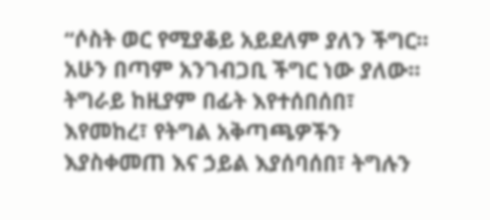“ሶስት ወር የሚያቆይ አይደለም ያለን ችግር። አሁን በጣም አንገብጋቢ ችግር ነው ያለው። ትግራይ ከዚያም በፊት እየተሰበሰበ፣ እየመከረ፣ የትግል አቅጣጫዎችን እያስቀመጠ እና ኃይል እያሰባሰበ፣ ትግሉን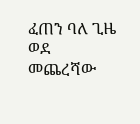ፈጠን ባለ ጊዜ ወደ መጨረሻው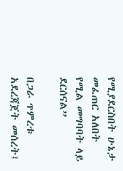የሚያደርስበት ሁኔታ መፈጠር አለበት የሚል መግባባት ላይ ደርሰናል”

በጋራ ጥምረቱ አደረጃጀት መሰረት፤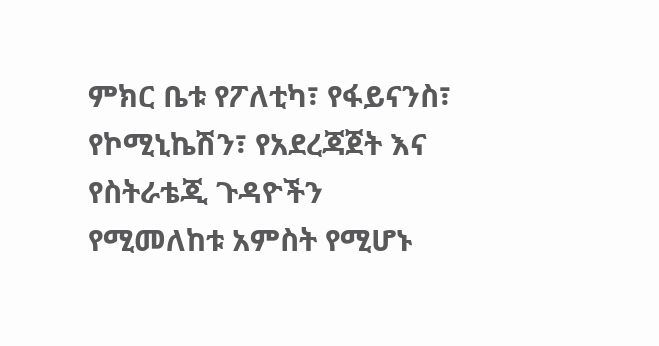ምክር ቤቱ የፖለቲካ፣ የፋይናንስ፣ የኮሚኒኬሽን፣ የአደረጃጀት እና የስትራቴጂ ጉዳዮችን የሚመለከቱ አምስት የሚሆኑ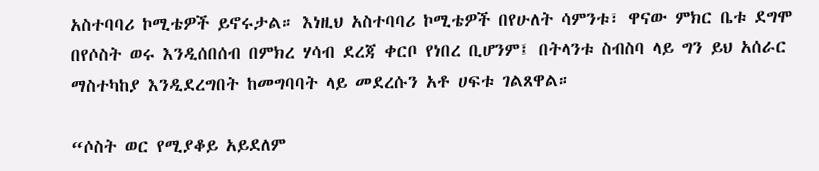አስተባባሪ ኮሚቴዎች ይኖሩታል። እነዚህ አስተባባሪ ኮሚቴዎች በየሁለት ሳምንቱ፣ ዋናው ምክር ቤቱ ደግሞ በየሶስት ወሩ እንዲሰበሰብ በምክረ ሃሳብ ደረጃ ቀርቦ የነበረ ቢሆንም፤ በትላንቱ ስብስባ ላይ ግን ይህ አሰራር ማስተካከያ እንዲደረግበት ከመግባባት ላይ መደረሱን አቶ ሀፍቱ ገልጸዋል።

“ሶስት ወር የሚያቆይ አይደለም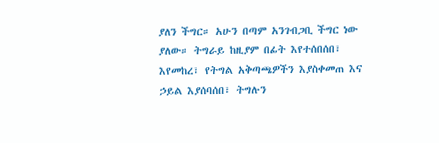ያለን ችግር። አሁን በጣም አንገብጋቢ ችግር ነው ያለው። ትግራይ ከዚያም በፊት እየተሰበሰበ፣ እየመከረ፣ የትግል አቅጣጫዎችን እያስቀመጠ እና ኃይል እያሰባሰበ፣ ትግሉን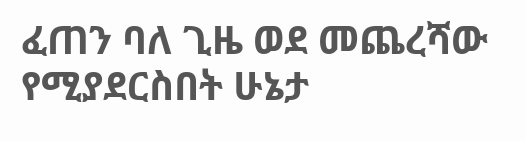ፈጠን ባለ ጊዜ ወደ መጨረሻው የሚያደርስበት ሁኔታ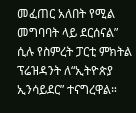መፈጠር አለበት የሚል መግባባት ላይ ደርሰናል” ሲሉ የስምረት ፓርቲ ምክትል ፕሬዝዳንት ለ“ኢትዮጵያ ኢንሳይደር” ተናግረዋል።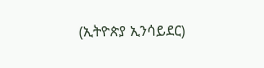(ኢትዮጵያ ኢንሳይደር)